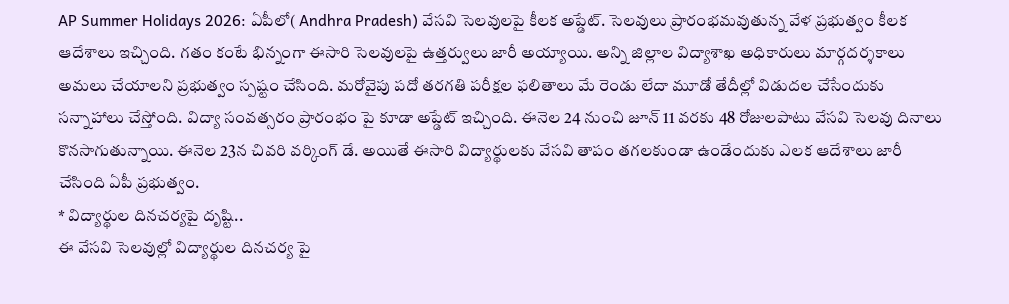AP Summer Holidays 2026: ఏపీలో( Andhra Pradesh) వేసవి సెలవులపై కీలక అప్డేట్. సెలవులు ప్రారంభమవుతున్న వేళ ప్రభుత్వం కీలక ఆదేశాలు ఇచ్చింది. గతం కంటే భిన్నంగా ఈసారి సెలవులపై ఉత్తర్వులు జారీ అయ్యాయి. అన్ని జిల్లాల విద్యాశాఖ అధికారులు మార్గదర్శకాలు అమలు చేయాలని ప్రభుత్వం స్పష్టం చేసింది. మరోవైపు పదో తరగతి పరీక్షల ఫలితాలు మే రెండు లేదా మూడో తేదీల్లో విడుదల చేసేందుకు సన్నాహాలు చేస్తోంది. విద్యా సంవత్సరం ప్రారంభం పై కూడా అప్డేట్ ఇచ్చింది. ఈనెల 24 నుంచి జూన్ 11 వరకు 48 రోజులపాటు వేసవి సెలవు దినాలు కొనసాగుతున్నాయి. ఈనెల 23న చివరి వర్కింగ్ డే. అయితే ఈసారి విద్యార్థులకు వేసవి తాపం తగలకుండా ఉండేందుకు ఎలక ఆదేశాలు జారీ చేసింది ఏపీ ప్రభుత్వం.
* విద్యార్థుల దినచర్యపై దృష్టి..
ఈ వేసవి సెలవుల్లో విద్యార్థుల దినచర్య పై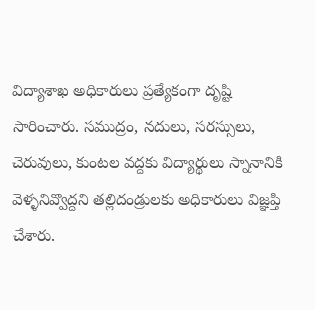విద్యాశాఖ అధికారులు ప్రత్యేకంగా దృష్టి సారించారు. సముద్రం, నదులు, సరస్సులు, చెరువులు, కుంటల వద్దకు విద్యార్థులు స్నానానికి వెళ్ళనివ్వొద్దని తల్లిదండ్రులకు అధికారులు విజ్ఞప్తి చేశారు.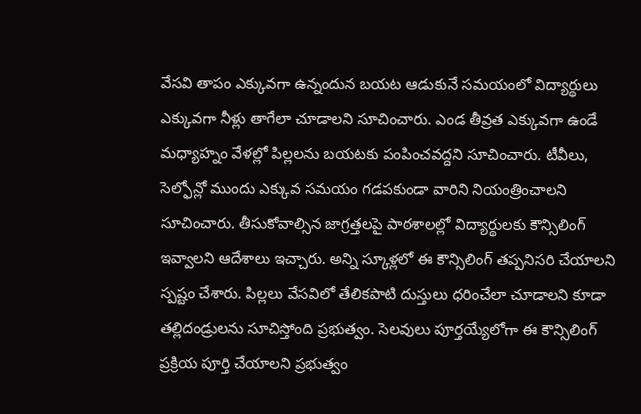వేసవి తాపం ఎక్కువగా ఉన్నందున బయట ఆడుకునే సమయంలో విద్యార్థులు ఎక్కువగా నీళ్లు తాగేలా చూడాలని సూచించారు. ఎండ తీవ్రత ఎక్కువగా ఉండే మధ్యాహ్నం వేళల్లో పిల్లలను బయటకు పంపించవద్దని సూచించారు. టీవీలు, సెల్ఫోన్లో ముందు ఎక్కువ సమయం గడపకుండా వారిని నియంత్రించాలని సూచించారు. తీసుకోవాల్సిన జాగ్రత్తలపై పాఠశాలల్లో విద్యార్థులకు కౌన్సిలింగ్ ఇవ్వాలని ఆదేశాలు ఇచ్చారు. అన్ని స్కూళ్లలో ఈ కౌన్సిలింగ్ తప్పనిసరి చేయాలని స్పష్టం చేశారు. పిల్లలు వేసవిలో తేలికపాటి దుస్తులు ధరించేలా చూడాలని కూడా తల్లిదండ్రులను సూచిస్తోంది ప్రభుత్వం. సెలవులు పూర్తయ్యేలోగా ఈ కౌన్సిలింగ్ ప్రక్రియ పూర్తి చేయాలని ప్రభుత్వం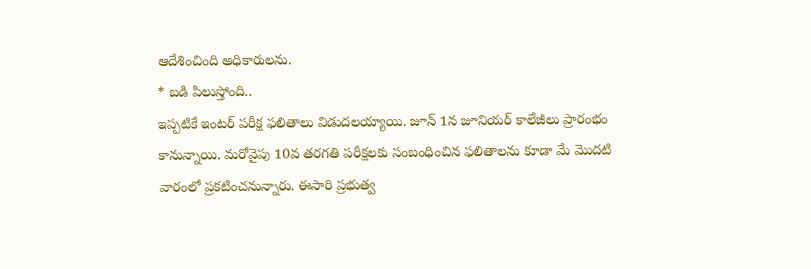ఆదేశించింది అధికారులను.
* బడి పిలుస్తోంది..
ఇప్పటికే ఇంటర్ పరీక్ష ఫలితాలు విడుదలయ్యాయి. జూన్ 1న జూనియర్ కాలేజీలు ప్రారంభం కానున్నాయి. మరోవైపు 10వ తరగతి పరీక్షలకు సంబంధించిన ఫలితాలను కూడా మే మొదటి వారంలో ప్రకటించనున్నారు. ఈసారి ప్రభుత్వ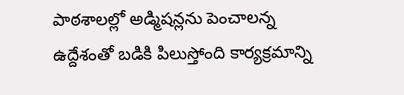పాఠశాలల్లో అడ్మిషన్లను పెంచాలన్న ఉద్దేశంతో బడికి పిలుస్తోంది కార్యక్రమాన్ని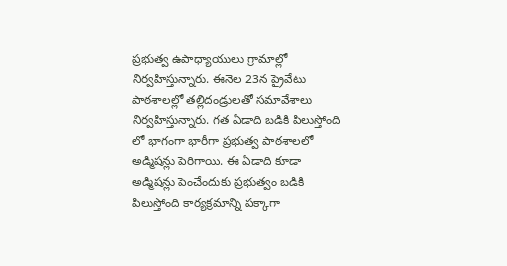ప్రభుత్వ ఉపాధ్యాయులు గ్రామాల్లో నిర్వహిస్తున్నారు. ఈనెల 23న ప్రైవేటు పాఠశాలల్లో తల్లిదండ్రులతో సమావేశాలు నిర్వహిస్తున్నారు. గత ఏడాది బడికి పిలుస్తోంది లో భాగంగా భారీగా ప్రభుత్వ పాఠశాలలో అడ్మిషన్లు పెరిగాయి. ఈ ఏడాది కూడా అడ్మిషన్లు పెంచేందుకు ప్రభుత్వం బడికి పిలుస్తోంది కార్యక్రమాన్ని పక్కాగా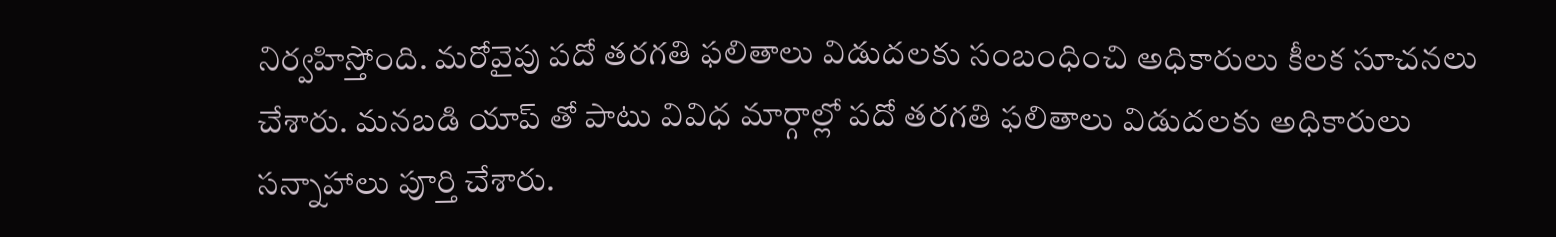నిర్వహిస్తోంది. మరోవైపు పదో తరగతి ఫలితాలు విడుదలకు సంబంధించి అధికారులు కీలక సూచనలు చేశారు. మనబడి యాప్ తో పాటు వివిధ మార్గాల్లో పదో తరగతి ఫలితాలు విడుదలకు అధికారులు సన్నాహాలు పూర్తి చేశారు.